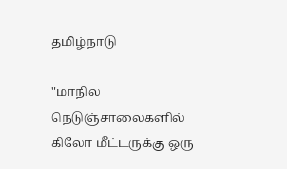தமிழ்நாடு

"மாநில நெடுஞ்சாலைகளில் கிலோ மீட்டருக்கு ஒரு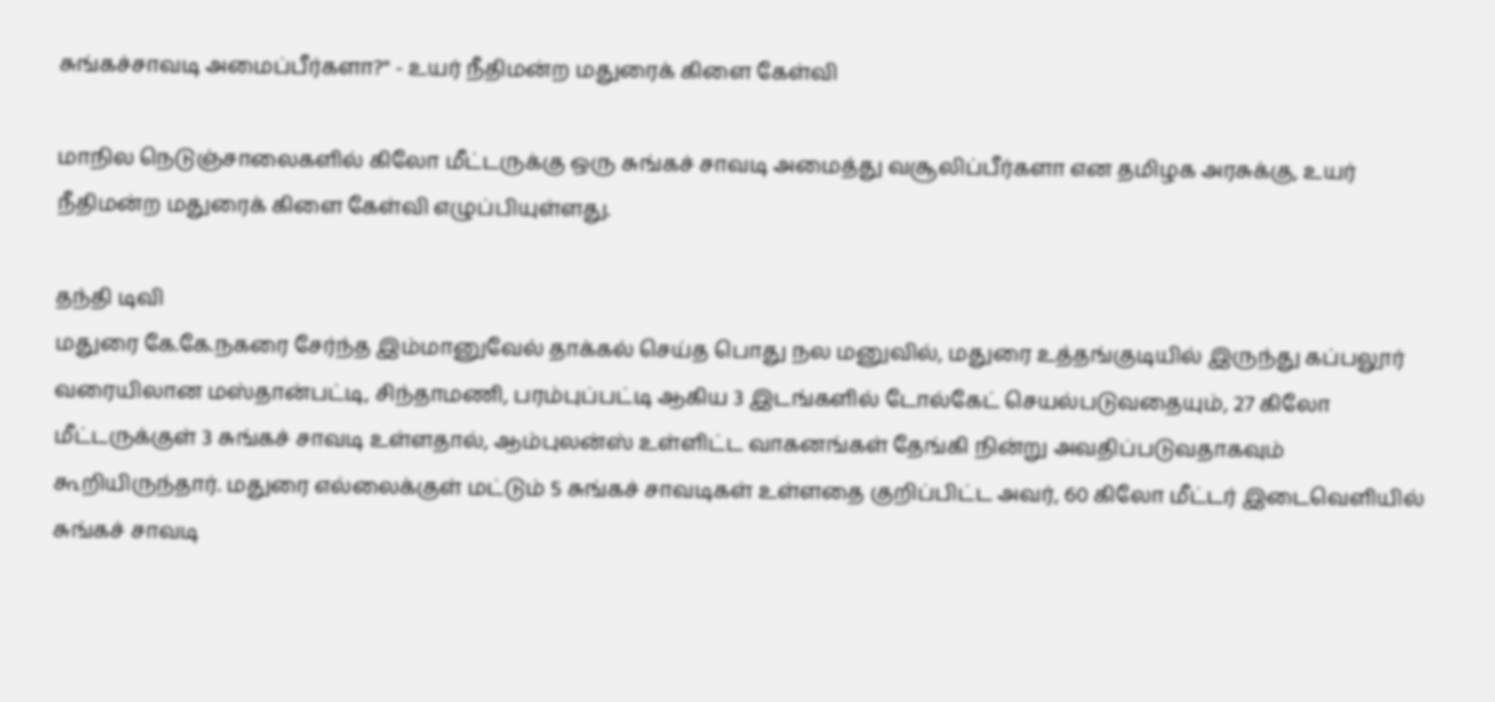சுங்கச்சாவடி அமைப்பீர்களா?" - உயர் நீதிமன்ற மதுரைக் கிளை கேள்வி

மாநில நெடுஞ்சாலைகளில் கிலோ மீட்டருக்கு ஒரு சுங்கச் சாவடி அமைத்து வசூலிப்பீர்களா என தமிழக அரசுக்கு, உயர் நீதிமன்ற மதுரைக் கிளை கேள்வி எழுப்பியுள்ளது.

தந்தி டிவி
மதுரை கே.கே.நகரை சேர்ந்த இம்மானுவேல் தாக்கல் செய்த பொது நல மனுவில், மதுரை உத்தங்குடியில் இருந்து கப்பலூர் வரையிலான மஸ்தான்பட்டி, சிந்தாமணி, பரம்புப்பட்டி ஆகிய 3 இடங்களில் டோல்கேட் செயல்படுவதையும், 27 கிலோ மீட்டருக்குள் 3 சுங்கச் சாவடி உள்ளதால், ஆம்புலன்ஸ் உள்ளிட்ட வாகனங்கள் தேங்கி நின்று அவதிப்படுவதாகவும் கூறியிருந்தார். மதுரை எல்லைக்குள் மட்டும் 5 சுங்கச் சாவடிகள் உள்ளதை குறிப்பிட்ட அவர், 60 கிலோ மீட்டர் இடைவெளியில் சுங்கச் சாவடி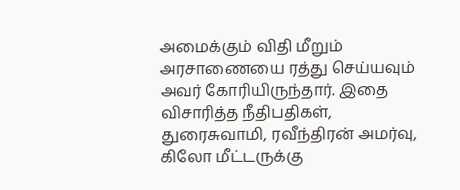அமைக்கும் விதி மீறும் அரசாணையை ரத்து செய்யவும் அவர் கோரியிருந்தார். இதை விசாரித்த நீதிபதிகள், துரைசுவாமி, ரவீந்திரன் அமர்வு, கிலோ மீட்டருக்கு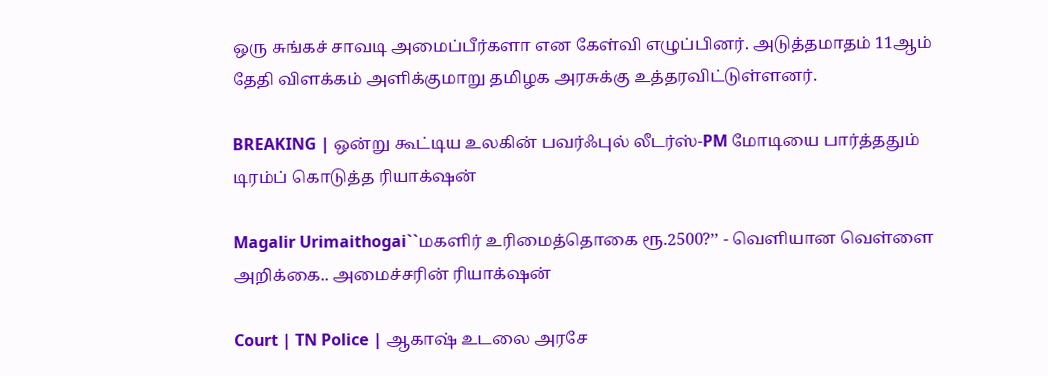ஒரு சுங்கச் சாவடி அமைப்பீர்களா என கேள்வி எழுப்பினர். அடுத்தமாதம் 11ஆம் தேதி விளக்கம் அளிக்குமாறு தமிழக அரசுக்கு உத்தரவிட்டுள்ளனர்.

BREAKING | ஒன்று கூட்டிய உலகின் பவர்ஃபுல் லீடர்ஸ்-PM மோடியை பார்த்ததும் டிரம்ப் கொடுத்த ரியாக்‌ஷன்

Magalir Urimaithogai``மகளிர் உரிமைத்தொகை ரூ.2500?’’ - வெளியான வெள்ளை அறிக்கை.. அமைச்சரின் ரியாக்‌ஷன்

Court | TN Police | ஆகாஷ் உடலை அரசே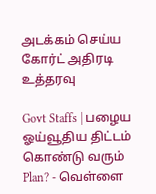அடக்கம் செய்ய கோர்ட் அதிரடி உத்தரவு

Govt Staffs | பழைய ஓய்வூதிய திட்டம் கொண்டு வரும் Plan? - வெள்ளை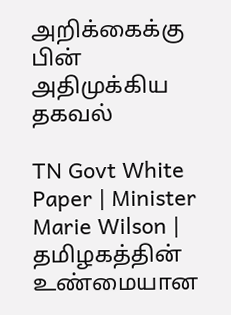அறிக்கைக்கு பின் அதிமுக்கிய தகவல்

TN Govt White Paper | Minister Marie Wilson | தமிழகத்தின் உண்மையான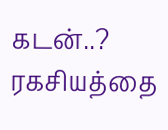கடன்..? ரகசியத்தை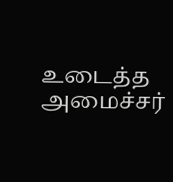உடைத்த அமைச்சர்